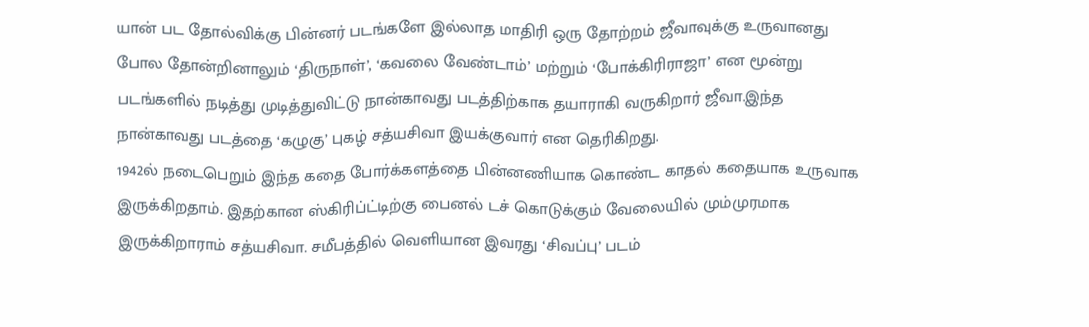யான் பட தோல்விக்கு பின்னர் படங்களே இல்லாத மாதிரி ஒரு தோற்றம் ஜீவாவுக்கு உருவானது போல தோன்றினாலும் ‘திருநாள்’, ‘கவலை வேண்டாம்’ மற்றும் ‘போக்கிரிராஜா’ என மூன்று படங்களில் நடித்து முடித்துவிட்டு நான்காவது படத்திற்காக தயாராகி வருகிறார் ஜீவா.இந்த நான்காவது படத்தை ‘கழுகு’ புகழ் சத்யசிவா இயக்குவார் என தெரிகிறது.
1942ல் நடைபெறும் இந்த கதை போர்க்களத்தை பின்னணியாக கொண்ட காதல் கதையாக உருவாக இருக்கிறதாம். இதற்கான ஸ்கிரிப்ட்டிற்கு பைனல் டச் கொடுக்கும் வேலையில் மும்முரமாக இருக்கிறாராம் சத்யசிவா. சமீபத்தில் வெளியான இவரது ‘சிவப்பு’ படம்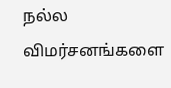நல்ல விமர்சனங்களை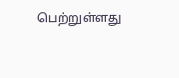பெற்றுள்ளது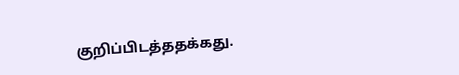குறிப்பிடத்ததக்கது.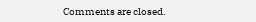Comments are closed.